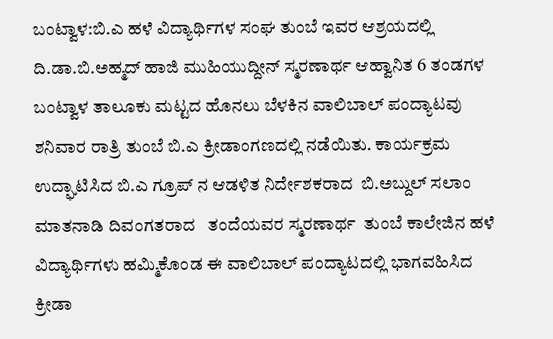ಬಂಟ್ವಾಳ:ಬಿ.ಎ ಹಳೆ ವಿದ್ಯಾರ್ಥಿಗಳ ಸಂಘ ತುಂಬೆ ಇವರ ಆಶ್ರಯದಲ್ಲಿ ದಿ.ಡಾ.ಬಿ.ಅಹ್ಮದ್ ಹಾಜಿ ಮುಹಿಯುದ್ದೀನ್ ಸ್ಮರಣಾರ್ಥ ಆಹ್ವಾನಿತ 6 ತಂಡಗಳ ಬಂಟ್ವಾಳ ತಾಲೂಕು ಮಟ್ಟದ ಹೊನಲು ಬೆಳಕಿನ ವಾಲಿಬಾಲ್ ಪಂದ್ಯಾಟವು ಶನಿವಾರ ರಾತ್ರಿ ತುಂಬೆ ಬಿ.ಎ ಕ್ರೀಡಾಂಗಣದಲ್ಲಿ ನಡೆಯಿತು. ಕಾರ್ಯಕ್ರಮ ಉದ್ಘಾಟಿಸಿದ ಬಿ.ಎ ಗ್ರೂಪ್ ನ ಆಡಳಿತ ನಿರ್ದೇಶಕರಾದ  ಬಿ.ಅಬ್ದುಲ್ ಸಲಾಂ ಮಾತನಾಡಿ ದಿವಂಗತರಾದ   ತಂದೆಯವರ ಸ್ಮರಣಾರ್ಥ  ತುಂಬೆ ಕಾಲೇಜಿನ ಹಳೆ ವಿದ್ಯಾರ್ಥಿಗಳು ಹಮ್ಮಿಕೊಂಡ ಈ ವಾಲಿಬಾಲ್ ಪಂದ್ಯಾಟದಲ್ಲಿ ಭಾಗವಹಿಸಿದ ಕ್ರೀಡಾ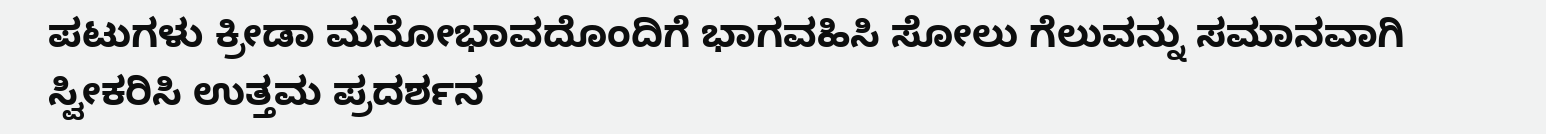ಪಟುಗಳು ಕ್ರೀಡಾ ಮನೋಭಾವದೊಂದಿಗೆ ಭಾಗವಹಿಸಿ ಸೋಲು ಗೆಲುವನ್ನು ಸಮಾನವಾಗಿ ಸ್ವೀಕರಿಸಿ ಉತ್ತಮ ಪ್ರದರ್ಶನ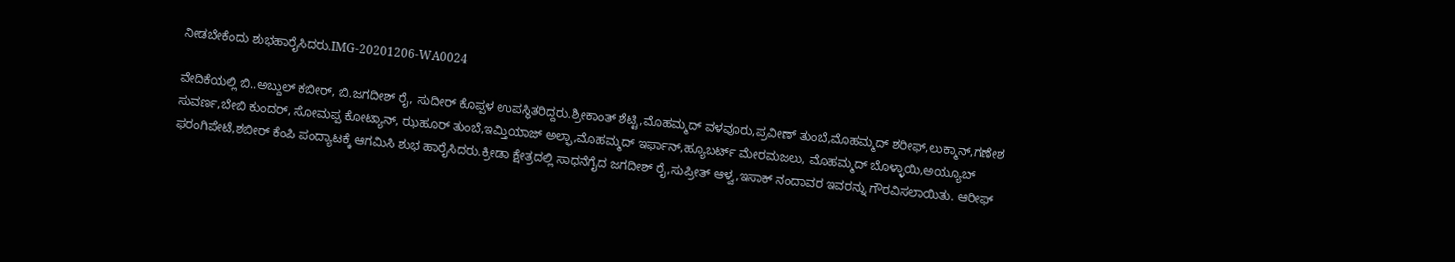ನೀಡಬೇಕೆಂದು ಶುಭಹಾರೈಸಿದರು.IMG-20201206-WA0024

ವೇದಿಕೆಯಲ್ಲಿ ಬಿ..ಅಬ್ದುಲ್ ಕಬೀರ್, ಬಿ.ಜಗದೀಶ್ ರೈ, ಸುದೀರ್ ಕೊಪ್ಪಳ ಉಪಸ್ಥಿತರಿದ್ದರು.ಶ್ರೀಕಾಂತ್ ಶೆಟ್ಟಿ,ಮೊಹಮ್ಮದ್ ವಳವೂರು,ಪ್ರವೀಣ್ ತುಂಬೆ,ಮೊಹಮ್ಮದ್ ಶರೀಫ್,ಲುಕ್ಮಾನ್,ಗಣೇಶ ಸುವರ್ಣ,ಬೇಬಿ ಕುಂದರ್, ಸೋಮಪ್ಪ ಕೋಟ್ಯಾನ್, ಝಹೂರ್ ತುಂಬೆ,ಇಮ್ತಿಯಾಜ್ ಅಲ್ಫಾ,ಮೊಹಮ್ಮದ್ ಇರ್ಫಾನ್,ಹ್ಯೂಬರ್ಟ್ ಮೇರಮಜಲು, ಮೊಹಮ್ಮದ್ ಬೊಳ್ಳಾಯಿ,ಅಯ್ಯೂಬ್ ಫರಂಗಿಪೇಟೆ,ಶಬೀರ್ ಕೆಂಪಿ ಪಂದ್ಯಾಟಕ್ಕೆ ಆಗಮಿಸಿ ಶುಭ ಹಾರೈಸಿದರು.ಕ್ರೀಡಾ ಕ್ಷೇತ್ರದಲ್ಲಿ ಸಾಧನೆಗೈದ ಜಗದೀಶ್ ರೈ,ಸುಪ್ರೀತ್ ಆಳ್ವ,ಇಸಾಕ್ ನಂದಾವರ ಇವರನ್ನು ಗೌರವಿಸಲಾಯಿತು. ಆರೀಫ್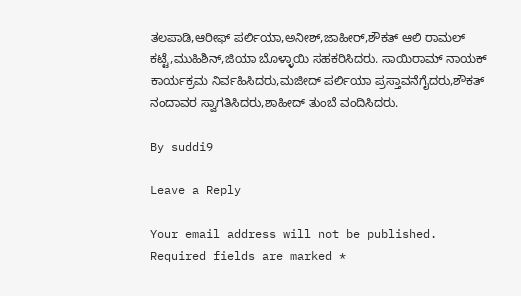ತಲಪಾಡಿ,ಆರೀಫ್ ಪರ್ಲಿಯಾ,ಅನೀಶ್,ಜಾಹೀರ್,ಶೌಕತ್ ಆಲಿ ರಾಮಲ್ ಕಟ್ಟೆ,ಮುಹಿಶಿನ್,ಜಿಯಾ ಬೊಳ್ಳಾಯಿ ಸಹಕರಿಸಿದರು. ಸಾಯಿರಾಮ್ ನಾಯಕ್ ಕಾರ್ಯಕ್ರಮ ನಿರ್ವಹಿಸಿದರು,ಮಜೀದ್ ಪರ್ಲಿಯಾ ಪ್ರಸ್ತಾವನೆಗೈದರು,ಶೌಕತ್ ನಂದಾವರ ಸ್ವಾಗತಿಸಿದರು,ಶಾಹೀದ್ ತುಂಬೆ ವಂದಿಸಿದರು.

By suddi9

Leave a Reply

Your email address will not be published. Required fields are marked *